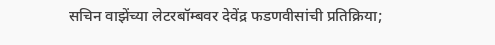सचिन वाझेंच्या लेटरबॉम्बवर देवेंद्र फडणवीसांची प्रतिक्रिया;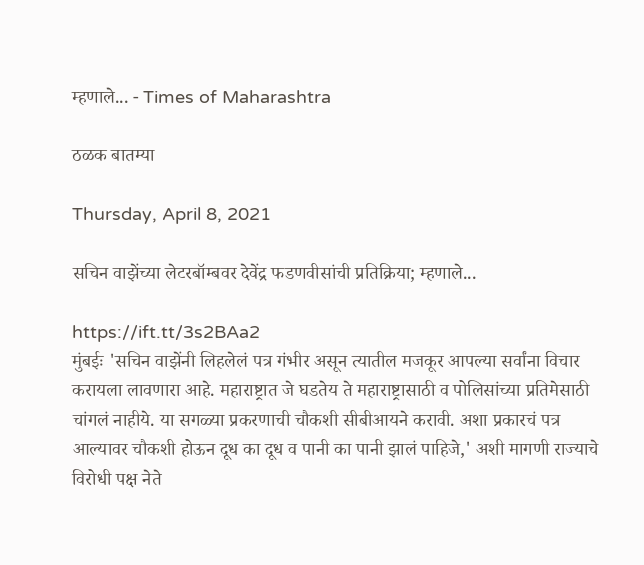म्हणाले... - Times of Maharashtra

ठळक बातम्या

Thursday, April 8, 2021

सचिन वाझेंच्या लेटरबॉम्बवर देवेंद्र फडणवीसांची प्रतिक्रिया; म्हणाले...

https://ift.tt/3s2BAa2
मुंबईः 'सचिन वाझेंनी लिहलेलं पत्र गंभीर असून त्यातील मजकूर आपल्या सर्वांना विचार करायला लावणारा आहे. महाराष्ट्रात जे घडतेय ते महाराष्ट्रासाठी व पोलिसांच्या प्रतिमेसाठी चांगलं नाहीये. या सगळ्या प्रकरणाची चौकशी सीबीआयने करावी. अशा प्रकारचं पत्र आल्यावर चौकशी होऊन दूध का दूध व पानी का पानी झालं पाहिजे,' अशी मागणी राज्याचे विरोधी पक्ष नेते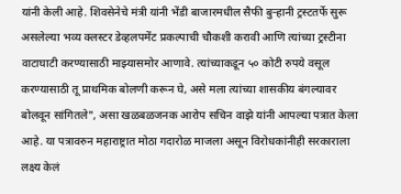यांनी केली आहे. शिवसेनेचे मंत्री यांनी भेंडी बाजारमधील सैफी बुऱ्हानी ट्रस्टतर्फे सुरू असलेल्या भव्य क्लस्टर डेव्हलपमेंट प्रकल्पाची चौकशी करावी आणि त्यांच्या ट्रस्टीना वाटाघाटी करण्यासाठी माझ्यासमोर आणावे. त्यांच्याकडून ५० कोटी रुपये वसूल करण्यासाठी तू प्राथमिक बोलणी करून घे, असे मला त्यांच्या शासकीय बंगल्यावर बोलवून सांगितले", असा खळबळजनक आरोप सचिन वाझे यांनी आपल्या पत्रात केला आहे. या पत्रावरुन महाराष्ट्रात मोठा गदारोळ माजला असून विरोधकांनीही सरकाराला लक्ष्य केलं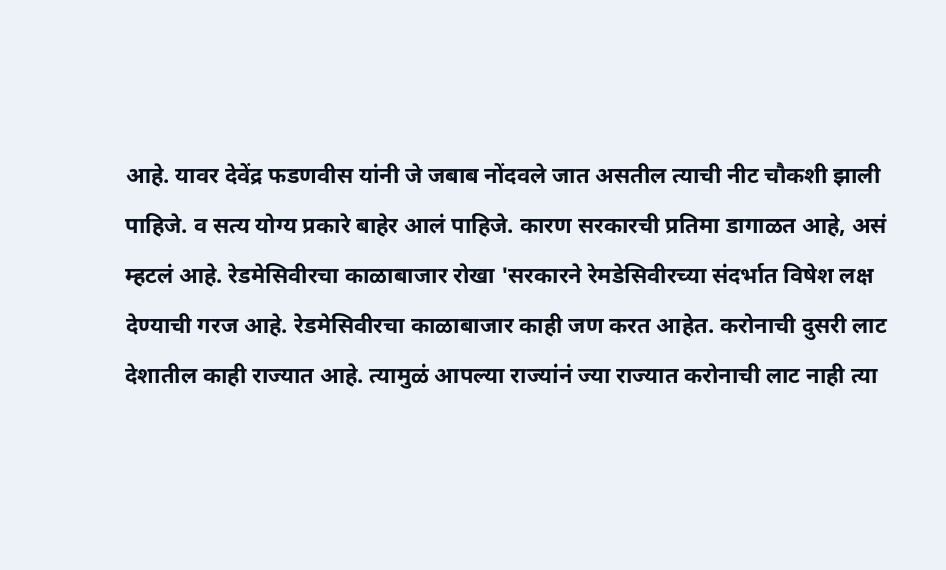आहे. यावर देवेंद्र फडणवीस यांनी जे जबाब नोंदवले जात असतील त्याची नीट चौकशी झाली पाहिजे. व सत्य योग्य प्रकारे बाहेर आलं पाहिजे. कारण सरकारची प्रतिमा डागाळत आहे, असं म्हटलं आहे. रेडमेसिवीरचा काळाबाजार रोखा 'सरकारने रेमडेसिवीरच्या संदर्भात विषेश लक्ष देण्याची गरज आहे. रेडमेसिवीरचा काळाबाजार काही जण करत आहेत. करोनाची दुसरी लाट देशातील काही राज्यात आहे. त्यामुळं आपल्या राज्यांनं ज्या राज्यात करोनाची लाट नाही त्या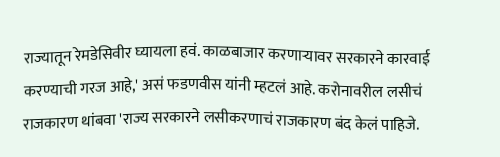राज्यातून रेमडेसिवीर घ्यायला हवं. काळबाजार करणाऱ्यावर सरकारने कारवाई करण्याची गरज आहे,' असं फडणवीस यांनी म्हटलं आहे. करोनावरील लसीचं राजकारण थांबवा 'राज्य सरकारने लसीकरणाचं राजकारण बंद केलं पाहिजे.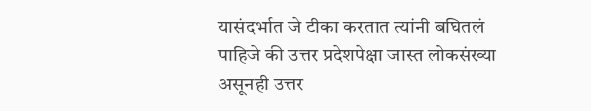यासंदर्भात जे टीका करतात त्यांनी बघितलं पाहिजे की उत्तर प्रदेशपेक्षा जास्त लोकसंख्या असूनही उत्तर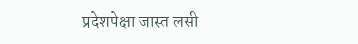प्रदेशपेक्षा जास्त लसी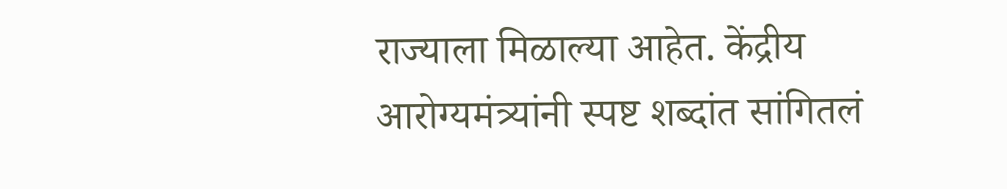राज्याला मिळाल्या आहेत. केंद्रीय आरोग्यमंत्र्यांनी स्पष्ट शब्दांत सांगितलं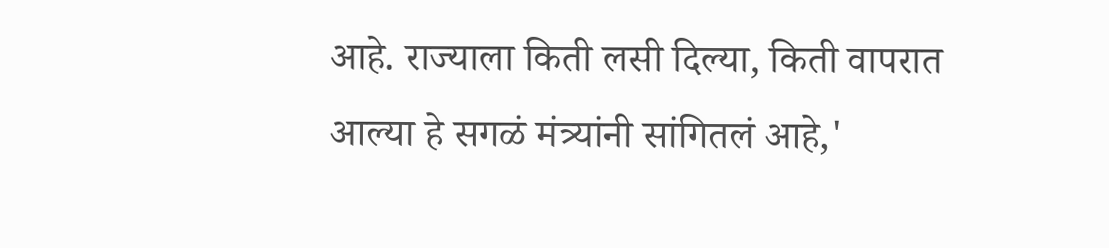आहे. राज्याला किती लसी दिल्या, किती वापरात आल्या हे सगळं मंत्र्यांनी सांगितलं आहे,'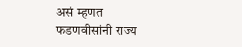असं म्हणत फडणवीसांनी राज्य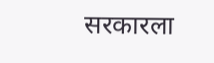सरकारला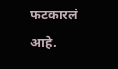फटकारलं आहे.